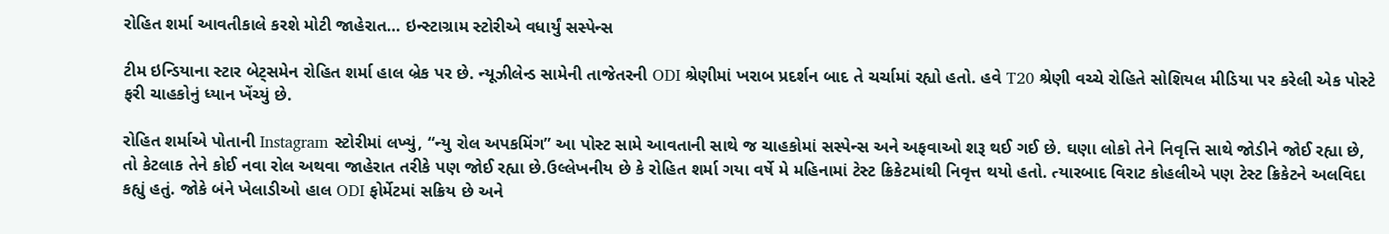રોહિત શર્મા આવતીકાલે કરશે મોટી જાહેરાત… ઇન્સ્ટાગ્રામ સ્ટોરીએ વધાર્યું સસ્પેન્સ

ટીમ ઇન્ડિયાના સ્ટાર બેટ્સમેન રોહિત શર્મા હાલ બ્રેક પર છે. ન્યૂઝીલેન્ડ સામેની તાજેતરની ODI શ્રેણીમાં ખરાબ પ્રદર્શન બાદ તે ચર્ચામાં રહ્યો હતો. હવે T20 શ્રેણી વચ્ચે રોહિતે સોશિયલ મીડિયા પર કરેલી એક પોસ્ટે ફરી ચાહકોનું ધ્યાન ખેંચ્યું છે.

રોહિત શર્માએ પોતાની Instagram સ્ટોરીમાં લખ્યું, “ન્યુ રોલ અપકમિંગ” આ પોસ્ટ સામે આવતાની સાથે જ ચાહકોમાં સસ્પેન્સ અને અફવાઓ શરૂ થઈ ગઈ છે. ઘણા લોકો તેને નિવૃત્તિ સાથે જોડીને જોઈ રહ્યા છે, તો કેટલાક તેને કોઈ નવા રોલ અથવા જાહેરાત તરીકે પણ જોઈ રહ્યા છે.ઉલ્લેખનીય છે કે રોહિત શર્મા ગયા વર્ષે મે મહિનામાં ટેસ્ટ ક્રિકેટમાંથી નિવૃત્ત થયો હતો. ત્યારબાદ વિરાટ કોહલીએ પણ ટેસ્ટ ક્રિકેટને અલવિદા કહ્યું હતું. જોકે બંને ખેલાડીઓ હાલ ODI ફોર્મેટમાં સક્રિય છે અને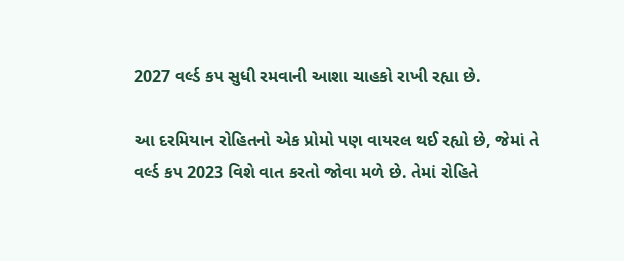2027 વર્લ્ડ કપ સુધી રમવાની આશા ચાહકો રાખી રહ્યા છે.

આ દરમિયાન રોહિતનો એક પ્રોમો પણ વાયરલ થઈ રહ્યો છે, જેમાં તે વર્લ્ડ કપ 2023 વિશે વાત કરતો જોવા મળે છે. તેમાં રોહિતે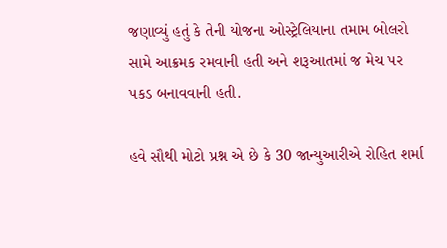જણાવ્યું હતું કે તેની યોજના ઓસ્ટ્રેલિયાના તમામ બોલરો સામે આક્રમક રમવાની હતી અને શરૂઆતમાં જ મેચ પર પકડ બનાવવાની હતી.

હવે સૌથી મોટો પ્રશ્ન એ છે કે 30 જાન્યુઆરીએ રોહિત શર્મા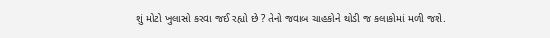શું મોટો ખુલાસો કરવા જઈ રહ્યો છે ? તેનો જવાબ ચાહકોને થોડી જ કલાકોમાં મળી જશે.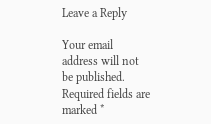Leave a Reply

Your email address will not be published. Required fields are marked *